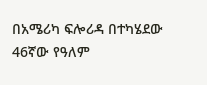በአሜሪካ ፍሎሪዳ በተካሄደው 46ኛው የዓለም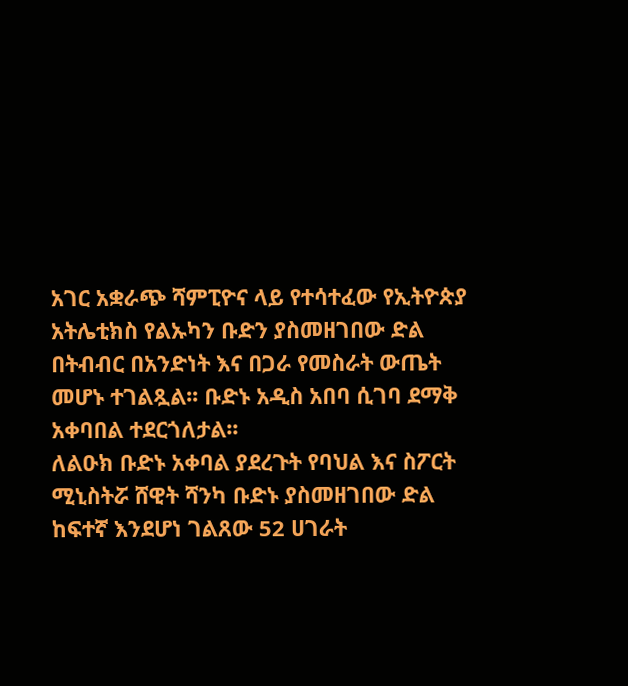አገር አቋራጭ ሻምፒዮና ላይ የተሳተፈው የኢትዮጵያ አትሌቲክስ የልኡካን ቡድን ያስመዘገበው ድል በትብብር በአንድነት እና በጋራ የመስራት ውጤት መሆኑ ተገልጿል፡፡ ቡድኑ አዲስ አበባ ሲገባ ደማቅ አቀባበል ተደርጎለታል፡፡
ለልዑክ ቡድኑ አቀባል ያደረጉት የባህል እና ስፖርት ሚኒስትሯ ሸዊት ሻንካ ቡድኑ ያስመዘገበው ድል ከፍተኛ እንደሆነ ገልጸው 52 ሀገራት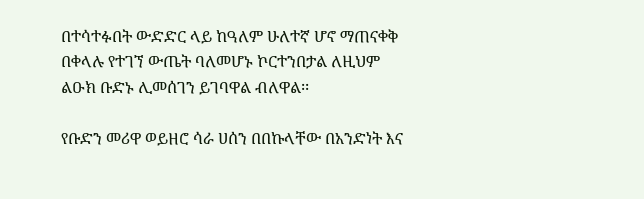በተሳተፉበት ውድድር ላይ ከዓለም ሁለተኛ ሆኖ ማጠናቀቅ በቀላሉ የተገኘ ውጤት ባለመሆኑ ኮርተንበታል ለዚህም ልዑክ ቡድኑ ሊመሰገን ይገባዋል ብለዋል፡፡

የቡድን መሪዋ ወይዘሮ ሳራ ሀሰን በበኩላቸው በአንድነት እና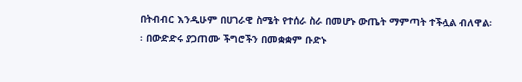በትብብር እንዲሁም በሀገራዊ ስሜት የተሰራ ስራ በመሆኑ ውጤት ማምጣት ተችሏል ብለዋል፡፡ በውድድሩ ያጋጠሙ ችግሮችን በመቋቋም ቡድኑ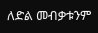ለድል መብቃቱንም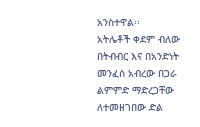አንስተዋል፡፡
አትሌቶች ቀደም ብለው በትብብር እና በአንድነት መንፈስ አብረው በጋራ ልምምድ ማድረጋቸው ለተመዘገበው ድል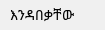እንዳበቃቸው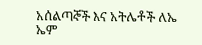አሰልጣኞች እና አትሌቶች ለኤ ኤም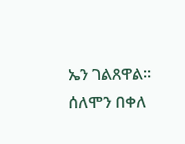ኤን ገልጸዋል፡፡
ሰለሞን በቀለ